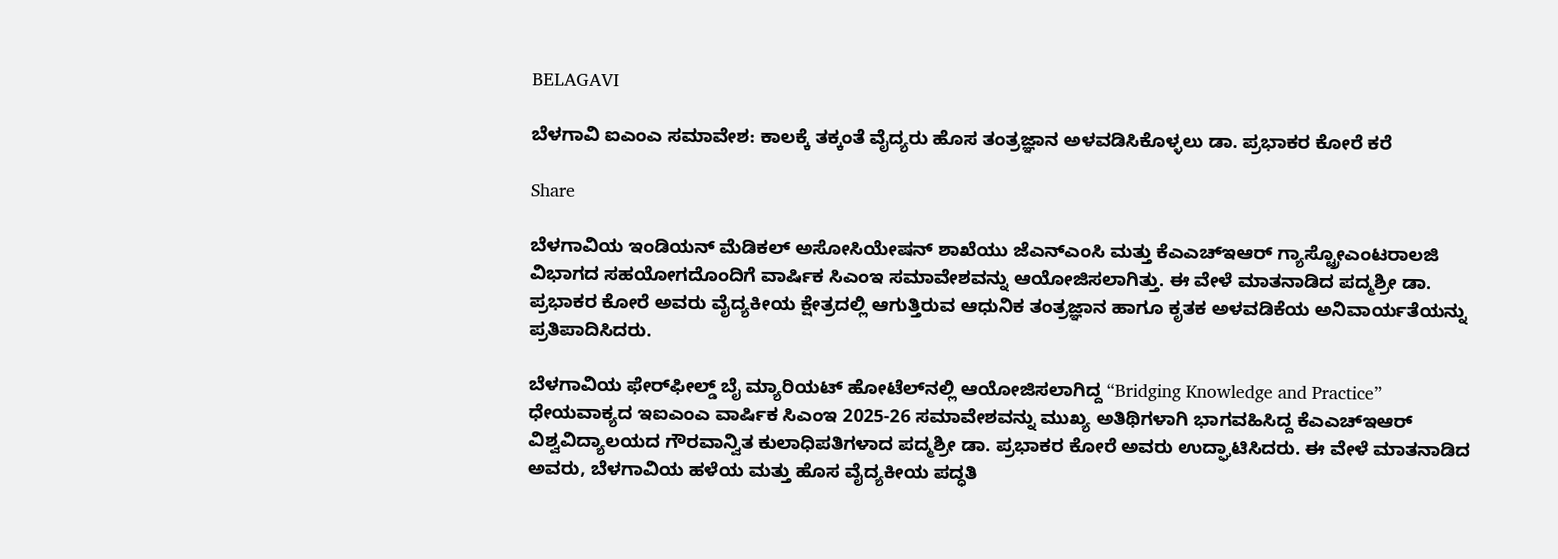BELAGAVI

ಬೆಳಗಾವಿ ಐಎಂಎ ಸಮಾವೇಶ: ಕಾಲಕ್ಕೆ ತಕ್ಕಂತೆ ವೈದ್ಯರು ಹೊಸ ತಂತ್ರಜ್ಞಾನ ಅಳವಡಿಸಿಕೊಳ್ಳಲು ಡಾ. ಪ್ರಭಾಕರ ಕೋರೆ ಕರೆ

Share

ಬೆಳಗಾವಿಯ ಇಂಡಿಯನ್ ಮೆಡಿಕಲ್ ಅಸೋಸಿಯೇಷನ್ ಶಾಖೆಯು ಜೆಎನ್‌ಎಂಸಿ ಮತ್ತು ಕೆಎಎಚ್‌ಇಆರ್ ಗ್ಯಾಸ್ಟ್ರೋಎಂಟರಾಲಜಿ ವಿಭಾಗದ ಸಹಯೋಗದೊಂದಿಗೆ ವಾರ್ಷಿಕ ಸಿಎಂಇ ಸಮಾವೇಶವನ್ನು ಆಯೋಜಿಸಲಾಗಿತ್ತು. ಈ ವೇಳೆ ಮಾತನಾಡಿದ ಪದ್ಮಶ್ರೀ ಡಾ. ಪ್ರಭಾಕರ ಕೋರೆ ಅವರು ವೈದ್ಯಕೀಯ ಕ್ಷೇತ್ರದಲ್ಲಿ ಆಗುತ್ತಿರುವ ಆಧುನಿಕ ತಂತ್ರಜ್ಞಾನ ಹಾಗೂ ಕೃತಕ ಅಳವಡಿಕೆಯ ಅನಿವಾರ್ಯತೆಯನ್ನು ಪ್ರತಿಪಾದಿಸಿದರು.

ಬೆಳಗಾವಿಯ ಫೇರ್‌ಫೀಲ್ಡ್ ಬೈ ಮ್ಯಾರಿಯಟ್ ಹೋಟೆಲ್‌ನಲ್ಲಿ ಆಯೋಜಿಸಲಾಗಿದ್ದ “Bridging Knowledge and Practice” ಧೇಯವಾಕ್ಯದ ಇಐಎಂಎ ವಾರ್ಷಿಕ ಸಿಎಂಇ 2025-26 ಸಮಾವೇಶವನ್ನು ಮುಖ್ಯ ಅತಿಥಿಗಳಾಗಿ ಭಾಗವಹಿಸಿದ್ದ ಕೆಎಎಚ್‌ಇಆರ್ ವಿಶ್ವವಿದ್ಯಾಲಯದ ಗೌರವಾನ್ವಿತ ಕುಲಾಧಿಪತಿಗಳಾದ ಪದ್ಮಶ್ರೀ ಡಾ. ಪ್ರಭಾಕರ ಕೋರೆ ಅವರು ಉದ್ಘಾಟಿಸಿದರು. ಈ ವೇಳೆ ಮಾತನಾಡಿದ ಅವರು, ಬೆಳಗಾವಿಯ ಹಳೆಯ ಮತ್ತು ಹೊಸ ವೈದ್ಯಕೀಯ ಪದ್ಧತಿ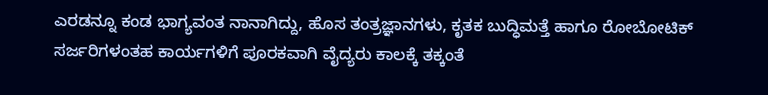ಎರಡನ್ನೂ ಕಂಡ ಭಾಗ್ಯವಂತ ನಾನಾಗಿದ್ದು, ಹೊಸ ತಂತ್ರಜ್ಞಾನಗಳು, ಕೃತಕ ಬುದ್ಧಿಮತ್ತೆ ಹಾಗೂ ರೋಬೋಟಿಕ್ ಸರ್ಜರಿಗಳಂತಹ ಕಾರ್ಯಗಳಿಗೆ ಪೂರಕವಾಗಿ ವೈದ್ಯರು ಕಾಲಕ್ಕೆ ತಕ್ಕಂತೆ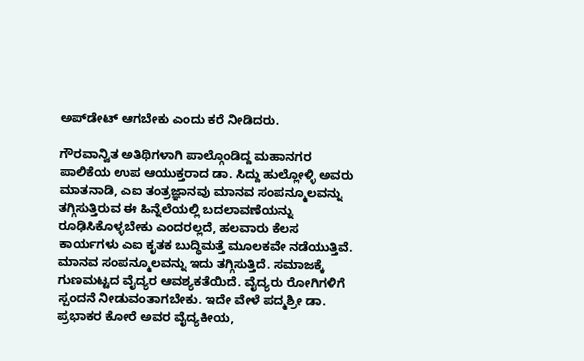ಅಪ್‌ಡೇಟ್ ಆಗಬೇಕು ಎಂದು ಕರೆ ನೀಡಿದರು.

ಗೌರವಾನ್ವಿತ ಅತಿಥಿಗಳಾಗಿ ಪಾಲ್ಗೊಂಡಿದ್ದ ಮಹಾನಗರ ಪಾಲಿಕೆಯ ಉಪ ಆಯುಕ್ತರಾದ ಡಾ. ಸಿದ್ದು ಹುಲ್ಲೋಳ್ಳಿ ಅವರು ಮಾತನಾಡಿ, ಎಐ ತಂತ್ರಜ್ಞಾನವು ಮಾನವ ಸಂಪನ್ಮೂಲವನ್ನು ತಗ್ಗಿಸುತ್ತಿರುವ ಈ ಹಿನ್ನೆಲೆಯಲ್ಲಿ ಬದಲಾವಣೆಯನ್ನು ರೂಢಿಸಿಕೊಳ್ಳಬೇಕು ಎಂದರಲ್ಲದೆ, ಹಲವಾರು ಕೆಲಸ ಕಾರ್ಯಗಳು ಎಐ ಕೃತಕ ಬುದ್ಧಿಮತ್ತೆ ಮೂಲಕವೇ ನಡೆಯುತ್ತಿವೆ. ಮಾನವ ಸಂಪನ್ಮೂಲವನ್ನು ಇದು ತಗ್ಗಿಸುತ್ತಿದೆ. ಸಮಾಜಕ್ಕೆ ಗುಣಮಟ್ಟದ ವೈದ್ಯರ ಆವಶ್ಯಕತೆಯಿದೆ. ವೈದ್ಯರು ರೋಗಿಗಳಿಗೆ ಸ್ಪಂದನೆ ನೀಡುವಂತಾಗಬೇಕು. ಇದೇ ವೇಳೆ ಪದ್ಮಶ್ರೀ ಡಾ. ಪ್ರಭಾಕರ ಕೋರೆ ಅವರ ವೈದ್ಯಕೀಯ,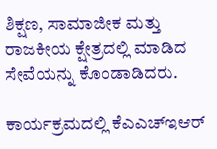ಶಿಕ್ಷಣ, ಸಾಮಾಜೀಕ ಮತ್ತು ರಾಜಕೀಯ ಕ್ಷೇತ್ರದಲ್ಲಿ ಮಾಡಿದ ಸೇವೆಯನ್ನು ಕೊಂಡಾಡಿದರು.

ಕಾರ್ಯಕ್ರಮದಲ್ಲಿ ಕೆಎಎಚ್‌ಇಆರ್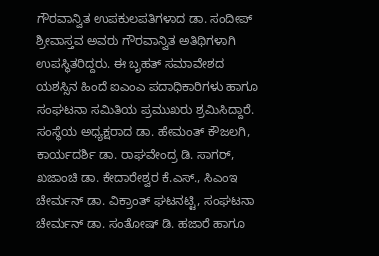ಗೌರವಾನ್ವಿತ ಉಪಕುಲಪತಿಗಳಾದ ಡಾ. ಸಂದೀಪ್ ಶ್ರೀವಾಸ್ತವ ಅವರು ಗೌರವಾನ್ವಿತ ಅತಿಥಿಗಳಾಗಿ ಉಪಸ್ಥಿತರಿದ್ದರು. ಈ ಬೃಹತ್ ಸಮಾವೇಶದ ಯಶಸ್ಸಿನ ಹಿಂದೆ ಐಎಂಎ ಪದಾಧಿಕಾರಿಗಳು ಹಾಗೂ ಸಂಘಟನಾ ಸಮಿತಿಯ ಪ್ರಮುಖರು ಶ್ರಮಿಸಿದ್ದಾರೆ. ಸಂಸ್ಥೆಯ ಅಧ್ಯಕ್ಷರಾದ ಡಾ. ಹೇಮಂತ್ ಕೌಜಲಗಿ, ಕಾರ್ಯದರ್ಶಿ ಡಾ. ರಾಘವೇಂದ್ರ ಡಿ. ಸಾಗರ್, ಖಜಾಂಚಿ ಡಾ. ಕೇದಾರೇಶ್ವರ ಕೆ.ಎಸ್., ಸಿಎಂಇ ಚೇರ್ಮನ್ ಡಾ. ವಿಕ್ರಾಂತ್ ಘಟನಟ್ಟಿ, ಸಂಘಟನಾ ಚೇರ್ಮನ್ ಡಾ. ಸಂತೋಷ್ ಡಿ. ಹಜಾರೆ ಹಾಗೂ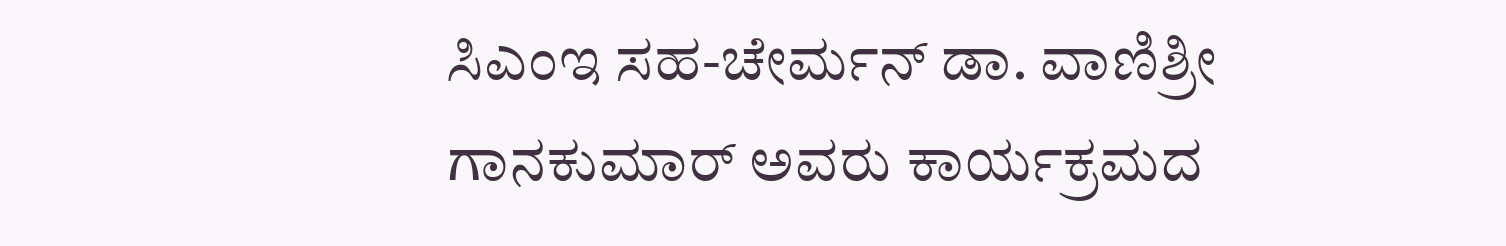ಸಿಎಂಇ ಸಹ-ಚೇರ್ಮನ್ ಡಾ. ವಾಣಿಶ್ರೀ ಗಾನಕುಮಾರ್ ಅವರು ಕಾರ್ಯಕ್ರಮದ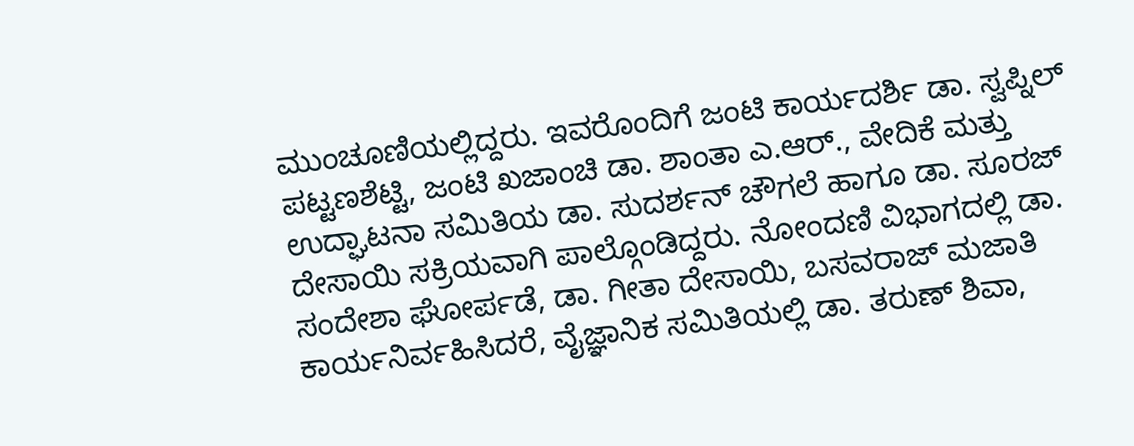ಮುಂಚೂಣಿಯಲ್ಲಿದ್ದರು. ಇವರೊಂದಿಗೆ ಜಂಟಿ ಕಾರ್ಯದರ್ಶಿ ಡಾ. ಸ್ವಪ್ನಿಲ್ ಪಟ್ಟಣಶೆಟ್ಟಿ, ಜಂಟಿ ಖಜಾಂಚಿ ಡಾ. ಶಾಂತಾ ಎ.ಆರ್., ವೇದಿಕೆ ಮತ್ತು ಉದ್ಘಾಟನಾ ಸಮಿತಿಯ ಡಾ. ಸುದರ್ಶನ್ ಚೌಗಲೆ ಹಾಗೂ ಡಾ. ಸೂರಜ್ ದೇಸಾಯಿ ಸಕ್ರಿಯವಾಗಿ ಪಾಲ್ಗೊಂಡಿದ್ದರು. ನೋಂದಣಿ ವಿಭಾಗದಲ್ಲಿ ಡಾ. ಸಂದೇಶಾ ಘೋರ್ಪಡೆ, ಡಾ. ಗೀತಾ ದೇಸಾಯಿ, ಬಸವರಾಜ್ ಮಜಾತಿ ಕಾರ್ಯನಿರ್ವಹಿಸಿದರೆ, ವೈಜ್ಞಾನಿಕ ಸಮಿತಿಯಲ್ಲಿ ಡಾ. ತರುಣ್ ಶಿವಾ,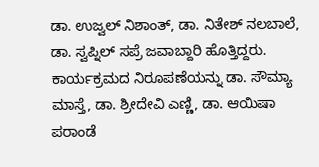ಡಾ. ಉಜ್ವಲ್ ನಿಶಾಂತ್, ಡಾ. ನಿತೇಶ್ ನಲಬಾಲೆ, ಡಾ. ಸ್ವಪ್ನಿಲ್ ಸಪ್ರೆ ಜವಾಬ್ದಾರಿ ಹೊತ್ತಿದ್ದರು. ಕಾರ್ಯಕ್ರಮದ ನಿರೂಪಣೆಯನ್ನು ಡಾ. ಸೌಮ್ಯಾ ಮಾಸ್ತೆ, ಡಾ. ಶ್ರೀದೇವಿ ಎಣ್ಣಿ, ಡಾ. ಆಯಿಷಾ ಪರಾಂಡೆ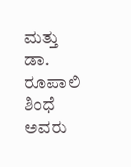ಮತ್ತು ಡಾ. ರೂಪಾಲಿ ಶಿಂಧೆ ಅವರು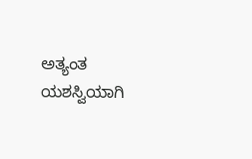ಅತ್ಯಂತ ಯಶಸ್ವಿಯಾಗಿ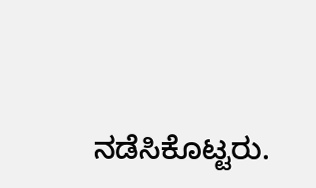ನಡೆಸಿಕೊಟ್ಟರು.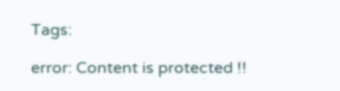Tags:

error: Content is protected !!